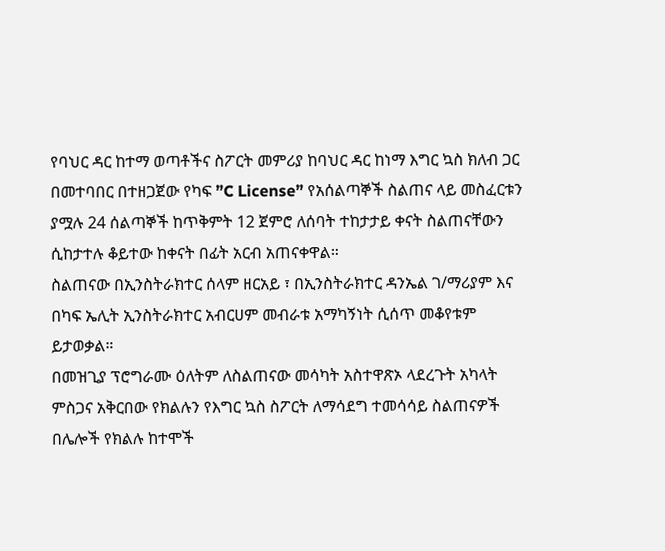የባህር ዳር ከተማ ወጣቶችና ስፖርት መምሪያ ከባህር ዳር ከነማ እግር ኳስ ክለብ ጋር በመተባበር በተዘጋጀው የካፍ ”C License” የአሰልጣኞች ስልጠና ላይ መስፈርቱን ያሟሉ 24 ሰልጣኞች ከጥቅምት 12 ጀምሮ ለሰባት ተከታታይ ቀናት ስልጠናቸውን ሲከታተሉ ቆይተው ከቀናት በፊት አርብ አጠናቀዋል።
ስልጠናው በኢንስትራክተር ሰላም ዘርአይ ፣ በኢንስትራክተር ዳንኤል ገ/ማሪያም እና በካፍ ኤሊት ኢንስትራክተር አብርሀም መብራቱ አማካኝነት ሲሰጥ መቆየቱም ይታወቃል።
በመዝጊያ ፕሮግራሙ ዕለትም ለስልጠናው መሳካት አስተዋጽኦ ላደረጉት አካላት ምስጋና አቅርበው የክልሉን የእግር ኳስ ስፖርት ለማሳደግ ተመሳሳይ ስልጠናዎች በሌሎች የክልሉ ከተሞች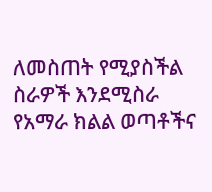ለመስጠት የሚያስችል ስራዎች እንደሚስራ የአማራ ክልል ወጣቶችና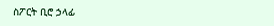ስፖርት ቢሮ ኃላፊ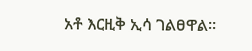አቶ እርዚቅ ኢሳ ገልፀዋል።